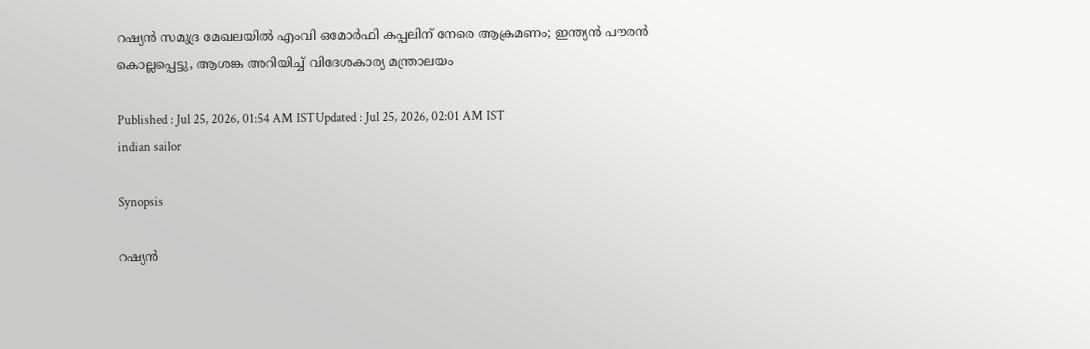റഷ്യൻ സമുദ്ര മേഖലയിൽ എംവി ഒമോർഫി കപ്പലിന് നേരെ ആക്രമണം; ഇന്ത്യൻ പൗരൻ കൊല്ലപ്പെട്ടു, ആശങ്ക അറിയിച്ച് വിദേശകാര്യ മന്ത്രാലയം

Published : Jul 25, 2026, 01:54 AM ISTUpdated : Jul 25, 2026, 02:01 AM IST
indian sailor

Synopsis

റഷ്യൻ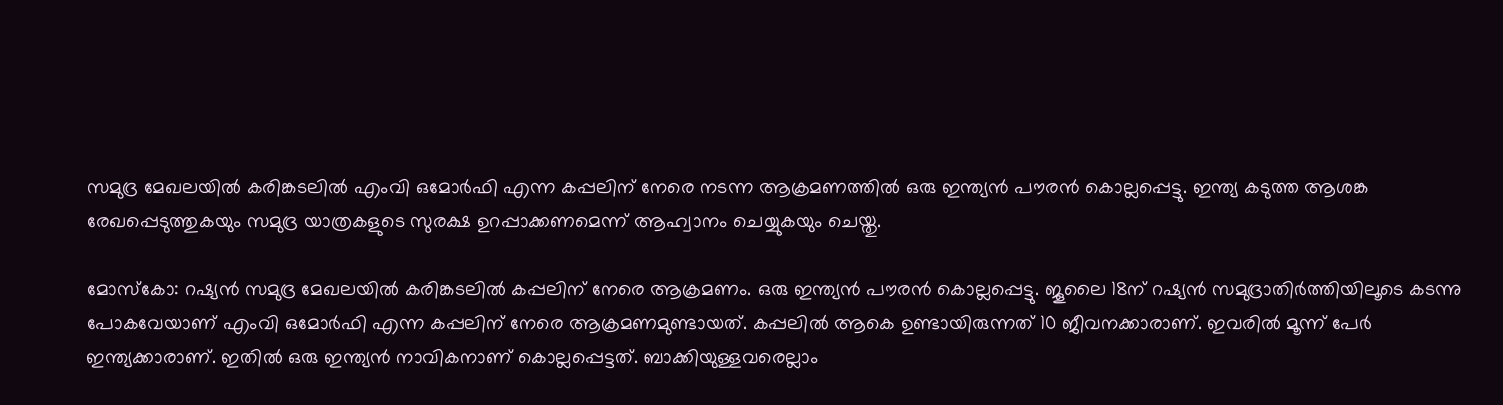സമുദ്ര മേഖലയിൽ കരിങ്കടലിൽ എംവി ഒമോർഫി എന്ന കപ്പലിന് നേരെ നടന്ന ആക്രമണത്തിൽ ഒരു ഇന്ത്യൻ പൗരൻ കൊല്ലപ്പെട്ടു. ഇന്ത്യ കടുത്ത ആശങ്ക രേഖപ്പെടുത്തുകയും സമുദ്ര യാത്രകളുടെ സുരക്ഷ ഉറപ്പാക്കണമെന്ന് ആഹ്വാനം ചെയ്യുകയും ചെയ്തു.

മോസ്കോ: റഷ്യൻ സമുദ്ര മേഖലയിൽ കരിങ്കടലിൽ കപ്പലിന് നേരെ ആക്രമണം. ഒരു ഇന്ത്യൻ പൗരൻ കൊല്ലപ്പെട്ടു. ജൂലൈ 18ന് റഷ്യൻ സമുദ്രാതിർത്തിയിലൂടെ കടന്നു പോകവേയാണ് എംവി ഒമോർഫി എന്ന കപ്പലിന് നേരെ ആക്രമണമുണ്ടായത്. കപ്പലിൽ ആകെ ഉണ്ടായിരുന്നത് 10 ജീവനക്കാരാണ്. ഇവരിൽ മൂന്ന് പേർ ഇന്ത്യക്കാരാണ്. ഇതിൽ ഒരു ഇന്ത്യൻ നാവികനാണ് കൊല്ലപ്പെട്ടത്. ബാക്കിയുള്ളവരെല്ലാം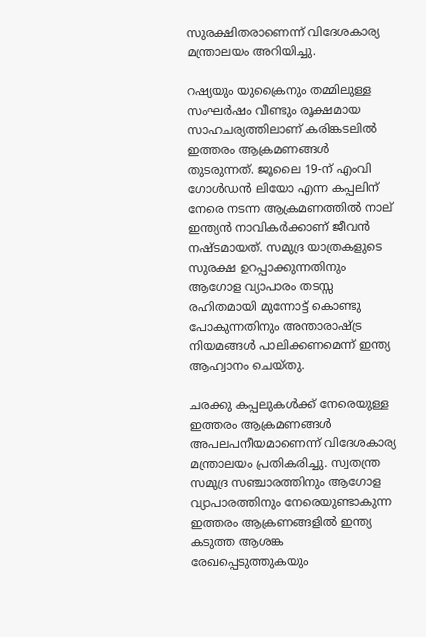സുരക്ഷിതരാണെന്ന് വിദേശകാര്യ മന്ത്രാലയം അറിയിച്ചു.

റഷ്യയും യുക്രൈനും തമ്മിലുള്ള സംഘർഷം വീണ്ടും രൂക്ഷമായ സാഹചര്യത്തിലാണ് കരിങ്കടലിൽ ഇത്തരം ആക്രമണങ്ങൾ തുടരുന്നത്. ജൂലൈ 19-ന് എംവി ഗോൾഡൻ ലിയോ എന്ന കപ്പലിന് നേരെ നടന്ന ആക്രമണത്തിൽ നാല് ഇന്ത്യൻ നാവികർക്കാണ് ജീവൻ നഷ്ടമായത്. സമുദ്ര യാത്രകളുടെ സുരക്ഷ ഉറപ്പാക്കുന്നതിനും ആഗോള വ്യാപാരം തടസ്സ രഹിതമായി മുന്നോട്ട് കൊണ്ടു പോകുന്നതിനും അന്താരാഷ്ട്ര നിയമങ്ങൾ പാലിക്കണമെന്ന് ഇന്ത്യ ആഹ്വാനം ചെയ്തു.

ചരക്കു കപ്പലുകൾക്ക് നേരെയുള്ള ഇത്തരം ആക്രമണങ്ങൾ അപലപനീയമാണെന്ന് വിദേശകാര്യ മന്ത്രാലയം പ്രതികരിച്ചു. സ്വതന്ത്ര സമുദ്ര സഞ്ചാരത്തിനും ആഗോള വ്യാപാരത്തിനും നേരെയുണ്ടാകുന്ന ഇത്തരം ആക്രണങ്ങളിൽ ഇന്ത്യ കടുത്ത ആശങ്ക രേഖപ്പെടുത്തുകയും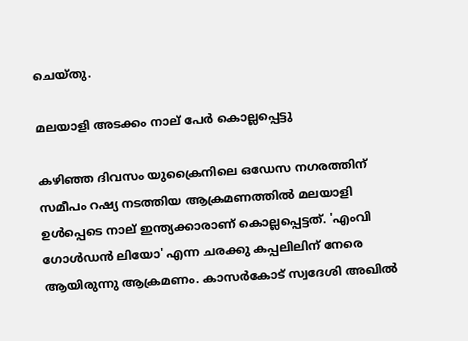ചെയ്തു.

മലയാളി അടക്കം നാല് പേർ കൊല്ലപ്പെട്ടു

കഴിഞ്ഞ ദിവസം യുക്രൈനിലെ ഒഡേസ നഗരത്തിന് സമീപം റഷ്യ നടത്തിയ ആക്രമണത്തിൽ മലയാളി ഉൾപ്പെടെ നാല് ഇന്ത്യക്കാരാണ് കൊല്ലപ്പെട്ടത്. 'എംവി ഗോൾഡൻ ലിയോ' എന്ന ചരക്കു കപ്പലിലിന് നേരെ ആയിരുന്നു ആക്രമണം. കാസർകോട് സ്വദേശി അഖിൽ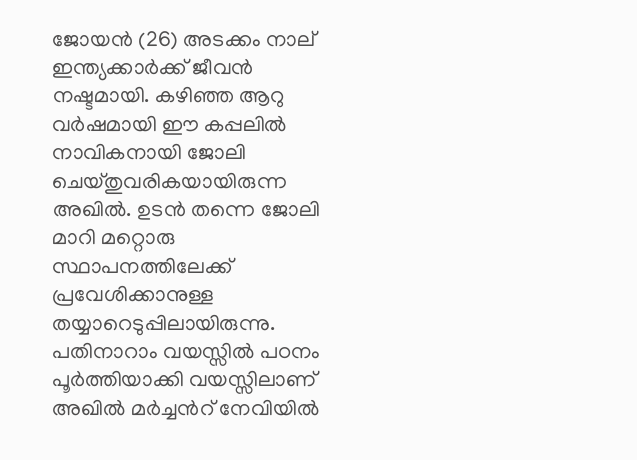ജോയൻ (26) അടക്കം നാല് ഇന്ത്യക്കാർക്ക് ജീവൻ നഷ്ടമായി. കഴിഞ്ഞ ആറു വർഷമായി ഈ കപ്പലിൽ നാവികനായി ജോലി ചെയ്തുവരികയായിരുന്ന അഖിൽ. ഉടൻ തന്നെ ജോലി മാറി മറ്റൊരു സ്ഥാപനത്തിലേക്ക് പ്രവേശിക്കാനുള്ള തയ്യാറെടുപ്പിലായിരുന്നു. പതിനാറാം വയസ്സിൽ പഠനം പൂർത്തിയാക്കി വയസ്സിലാണ് അഖിൽ മർച്ചന്‍റ് നേവിയിൽ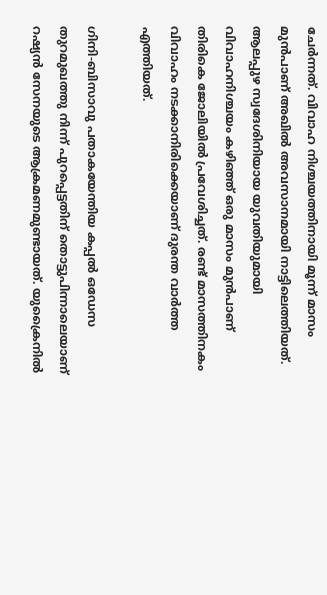ചേർന്നത്. വിവാഹ നിശ്ചയത്തിനായി മൂന്ന് മാസം മുൻപാണ് അഖിൽ അവസാനമായി നാട്ടിലെത്തിയത്. ആലപ്പുഴ സ്വദേശിനിയായ യുവതിയുമായി വിവാഹനിശ്ചയം കഴിഞ്ഞ് ഒരു മാസം മുൻപാണ് തിരികെ ജോലിയിൽ പ്രവേശിച്ചത്. രണ്ട് മാസത്തിനകം വിവാഹം നടക്കാനിരിക്കെയാണ് ദുരന്ത വാർത്ത എത്തിയത്.

ഗിനി-ബിസാവു പതാകയേന്തിയ കപ്പൽ ഒഡേസ തുറമുഖത്തു നിന്ന് പുറപ്പെട്ടതിന് തൊട്ടുപിന്നാലെയാണ് റഷ്യൻ സേനയുടെ ആക്രമണമുണ്ടായത്. യുക്രൈനിൽ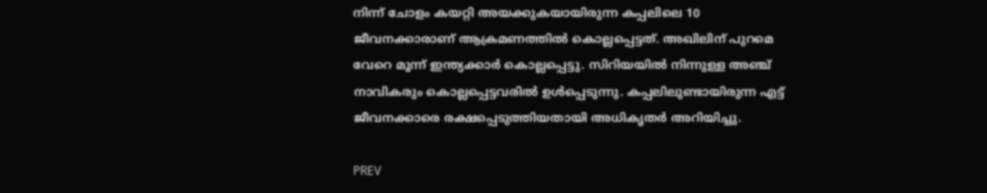നിന്ന് ചോളം കയറ്റി അയക്കുകയായിരുന്ന കപ്പലിലെ 10 ജീവനക്കാരാണ് ആക്രമണത്തിൽ കൊല്ലപ്പെട്ടത്. അഖിലിന് പുറമെ വേറെ മൂന്ന് ഇന്ത്യക്കാർ കൊല്ലപ്പെട്ടു. സിറിയയിൽ നിന്നുള്ള അഞ്ച് നാവികരും കൊല്ലപ്പെട്ടവരിൽ ഉൾപ്പെടുന്നു. കപ്പലിലുണ്ടായിരുന്ന എട്ട് ജീവനക്കാരെ രക്ഷപ്പെടുത്തിയതായി അധികൃതർ അറിയിച്ചു.

PREV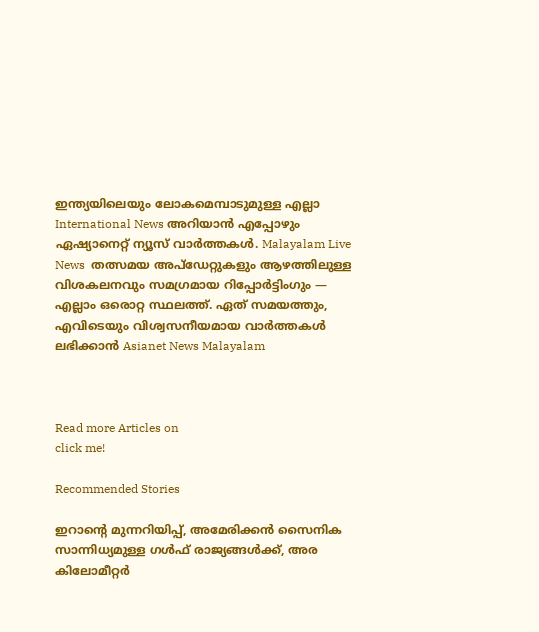ഇന്ത്യയിലെയും ലോകമെമ്പാടുമുള്ള എല്ലാ International News അറിയാൻ എപ്പോഴും ഏഷ്യാനെറ്റ് ന്യൂസ് വാർത്തകൾ. Malayalam Live News  തത്സമയ അപ്‌ഡേറ്റുകളും ആഴത്തിലുള്ള വിശകലനവും സമഗ്രമായ റിപ്പോർട്ടിംഗും — എല്ലാം ഒരൊറ്റ സ്ഥലത്ത്. ഏത് സമയത്തും, എവിടെയും വിശ്വസനീയമായ വാർത്തകൾ ലഭിക്കാൻ Asianet News Malayalam



Read more Articles on
click me!

Recommended Stories

ഇറാന്റെ മുന്നറിയിപ്പ്, അമേരിക്കൻ സൈനിക സാന്നിധ്യമുള്ള ഗൾഫ് രാജ്യങ്ങൾക്ക്, അര കിലോമീറ്റർ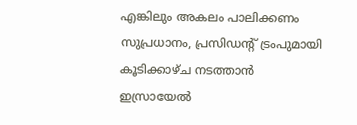എങ്കിലും അകലം പാലിക്കണം
സുപ്രധാനം, പ്രസിഡന്റ് ട്രംപുമായി കൂടിക്കാഴ്ച നടത്താൻ ഇസ്രായേൽ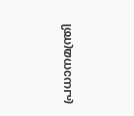പ്രധാനമന്ത്രി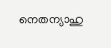നെതന്യാഹു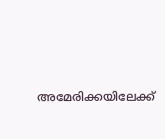അമേരിക്കയിലേക്ക്